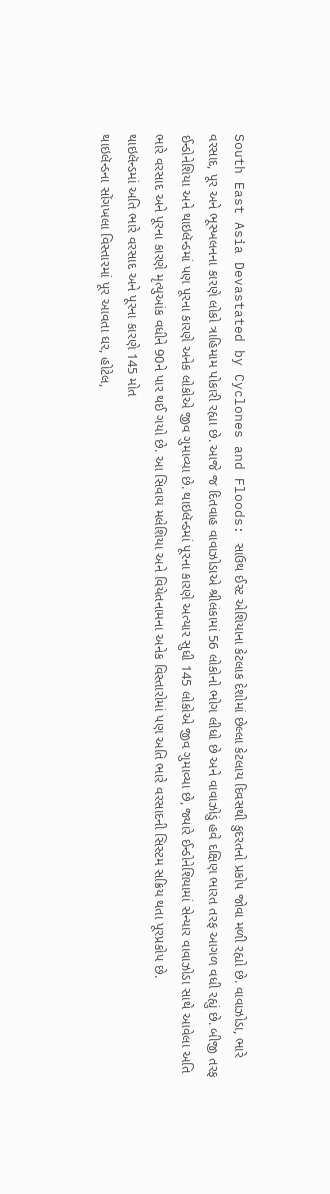South East Asia Devastated by Cyclones and Floods: સાઉથ ઈસ્ટ એશિયાના કેટલાક દેશોમાં છેલ્લા કેટલાય દિવસથી કુદરતનો પ્રકોપ જોવા મળી રહ્યો છે. વાવાઝોડા, ભારે વરસાદ, પૂર અને ભૂસ્ખલનના કારણે લોકો ત્રાહિમામ પોકારી રહ્યા છે. આજે જ દિતવાહ વાવાઝોડાએ શ્રીલંકામાં 56 લોકોનો ભોગ લીધો છે અને વાવાઝોડું હવે દક્ષિણ ભારત તરફ આગળ વધી રહ્યું છે. બીજી તરફ ઈન્ડોનેશિયા અને થાઇલૅન્ડમાં પણ પૂરના કારણે અનેક લોકોએ જીવ ગુમાવ્યા છે. થાઇલૅન્ડમાં પૂરના કારણે અત્યાર સુધી 145 લોકોએ જીવ ગુમાવ્યા છે, જ્યારે ઈન્ડોનેશિયામાં સેન્યાર વાવાઝોડા સાથે આવેલા અતિ ભારે વરસાદ અને પૂરના કારણે મૃત્યુઆંક વધીને 90ને પાર થઈ ગયો છે. આ સિવાય મલેશિયા અને વિયેતનામના અનેક વિસ્તારોમાં પણ અતિ ભારે વરસાદની સિસ્ટમ સક્રિય થતા પૂરપ્રકોપ છે.
થાઇલૅન્ડમાં અતિ ભારે વરસાદ અને પૂરના કારણે 145 મોત
થાઇલૅન્ડના સોંગખલા વિસ્તારમાં પૂર આવતા ઘર, હોટેલ,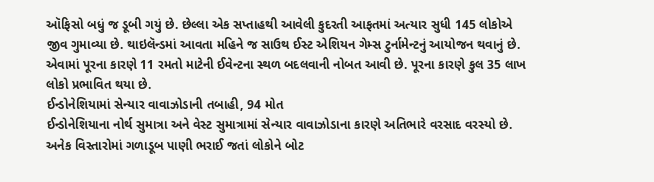ઑફિસો બધું જ ડૂબી ગયું છે. છેલ્લા એક સપ્તાહથી આવેલી કુદરતી આફતમાં અત્યાર સુધી 145 લોકોએ જીવ ગુમાવ્યા છે. થાઇલૅન્ડમાં આવતા મહિને જ સાઉથ ઈસ્ટ એશિયન ગેમ્સ ટુર્નામેન્ટનું આયોજન થવાનું છે. એવામાં પૂરના કારણે 11 રમતો માટેની ઈવેન્ટના સ્થળ બદલવાની નોબત આવી છે. પૂરના કારણે કુલ 35 લાખ લોકો પ્રભાવિત થયા છે.
ઈન્ડોનેશિયામાં સેન્યાર વાવાઝોડાની તબાહી, 94 મોત
ઈન્ડોનેશિયાના નોર્થ સુમાત્રા અને વેસ્ટ સુમાત્રામાં સેન્યાર વાવાઝોડાના કારણે અતિભારે વરસાદ વરસ્યો છે. અનેક વિસ્તારોમાં ગળાડૂબ પાણી ભરાઈ જતાં લોકોને બોટ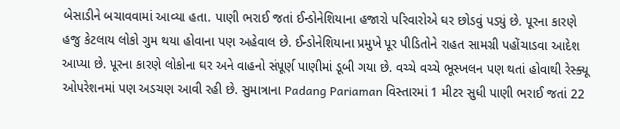બેસાડીને બચાવવામાં આવ્યા હતા. પાણી ભરાઈ જતાં ઈન્ડોનેશિયાના હજારો પરિવારોએ ઘર છોડવું પડ્યું છે. પૂરના કારણે હજુ કેટલાય લોકો ગુમ થયા હોવાના પણ અહેવાલ છે. ઈન્ડોનેશિયાના પ્રમુખે પૂર પીડિતોને રાહત સામગ્રી પહોંચાડવા આદેશ આપ્યા છે. પૂરના કારણે લોકોના ઘર અને વાહનો સંપૂર્ણ પાણીમાં ડૂબી ગયા છે. વચ્ચે વચ્ચે ભૂસ્ખલન પણ થતાં હોવાથી રેસ્ક્યૂ ઓપરેશનમાં પણ અડચણ આવી રહી છે. સુમાત્રાના Padang Pariaman વિસ્તારમાં 1 મીટર સુધી પાણી ભરાઈ જતાં 22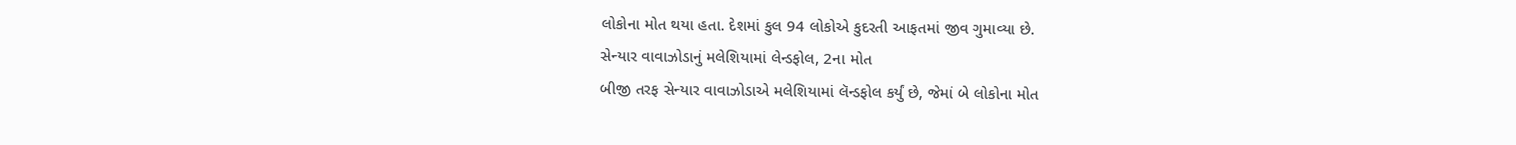લોકોના મોત થયા હતા. દેશમાં કુલ 94 લોકોએ કુદરતી આફતમાં જીવ ગુમાવ્યા છે.
સેન્યાર વાવાઝોડાનું મલેશિયામાં લેન્ડફોલ, 2ના મોત
બીજી તરફ સેન્યાર વાવાઝોડાએ મલેશિયામાં લૅન્ડફોલ કર્યું છે, જેમાં બે લોકોના મોત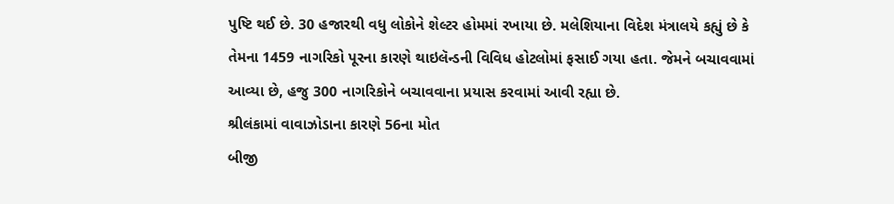પુષ્ટિ થઈ છે. 30 હજારથી વધુ લોકોને શેલ્ટર હોમમાં રખાયા છે. મલેશિયાના વિદેશ મંત્રાલયે કહ્યું છે કે તેમના 1459 નાગરિકો પૂરના કારણે થાઇલૅન્ડની વિવિધ હોટલોમાં ફસાઈ ગયા હતા. જેમને બચાવવામાં આવ્યા છે, હજુ 300 નાગરિકોને બચાવવાના પ્રયાસ કરવામાં આવી રહ્યા છે.
શ્રીલંકામાં વાવાઝોડાના કારણે 56ના મોત
બીજી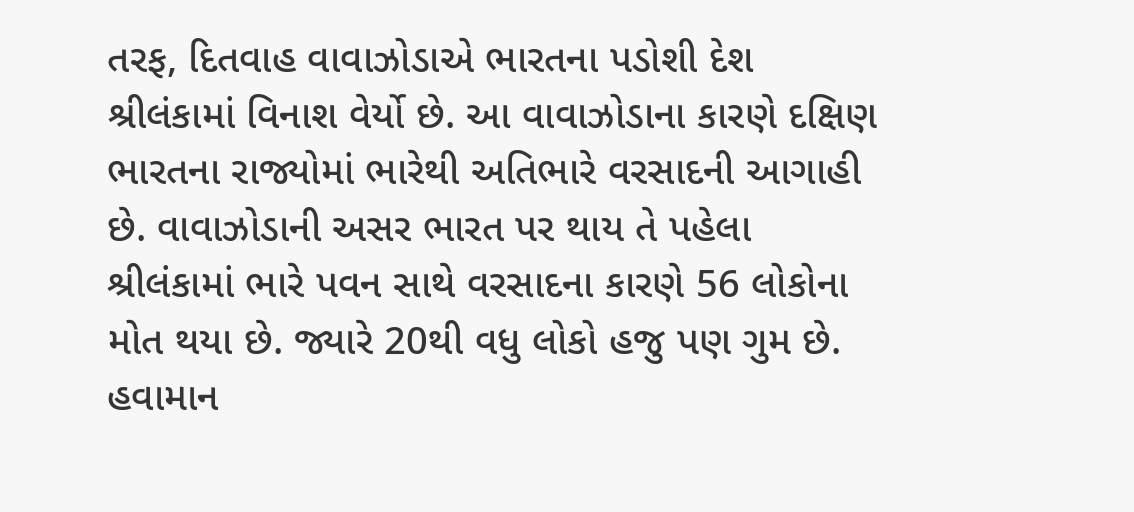તરફ, દિતવાહ વાવાઝોડાએ ભારતના પડોશી દેશ શ્રીલંકામાં વિનાશ વેર્યો છે. આ વાવાઝોડાના કારણે દક્ષિણ ભારતના રાજ્યોમાં ભારેથી અતિભારે વરસાદની આગાહી છે. વાવાઝોડાની અસર ભારત પર થાય તે પહેલા શ્રીલંકામાં ભારે પવન સાથે વરસાદના કારણે 56 લોકોના મોત થયા છે. જ્યારે 20થી વધુ લોકો હજુ પણ ગુમ છે. હવામાન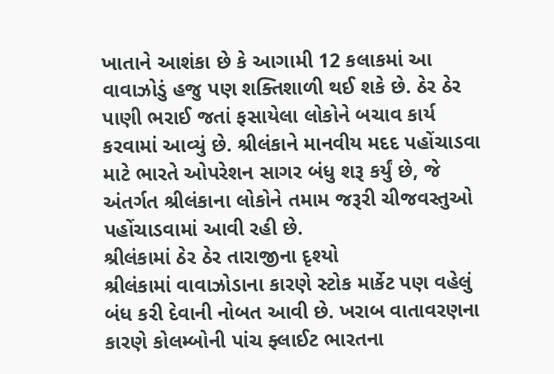ખાતાને આશંકા છે કે આગામી 12 કલાકમાં આ વાવાઝોડું હજુ પણ શક્તિશાળી થઈ શકે છે. ઠેર ઠેર પાણી ભરાઈ જતાં ફસાયેલા લોકોને બચાવ કાર્ય કરવામાં આવ્યું છે. શ્રીલંકાને માનવીય મદદ પહોંચાડવા માટે ભારતે ઓપરેશન સાગર બંધુ શરૂ કર્યું છે, જે અંતર્ગત શ્રીલંકાના લોકોને તમામ જરૂરી ચીજવસ્તુઓ પહોંચાડવામાં આવી રહી છે.
શ્રીલંકામાં ઠેર ઠેર તારાજીના દૃશ્યો
શ્રીલંકામાં વાવાઝોડાના કારણે સ્ટોક માર્કેટ પણ વહેલું બંધ કરી દેવાની નોબત આવી છે. ખરાબ વાતાવરણના કારણે કોલમ્બોની પાંચ ફ્લાઈટ ભારતના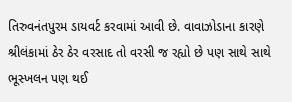તિરુવનંતપુરમ ડાયવર્ટ કરવામાં આવી છે. વાવાઝોડાના કારણે શ્રીલંકામાં ઠેર ઠેર વરસાદ તો વરસી જ રહ્યો છે પણ સાથે સાથે ભૂસ્ખલન પણ થઈ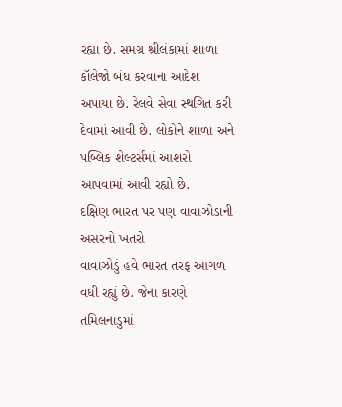રહ્યા છે. સમગ્ર શ્રીલંકામાં શાળા કૉલેજો બંધ કરવાના આદેશ અપાયા છે. રેલવે સેવા સ્થગિત કરી દેવામાં આવી છે. લોકોને શાળા અને પબ્લિક શેલ્ટર્સમાં આશરો આપવામાં આવી રહ્યો છે.
દક્ષિણ ભારત પર પણ વાવાઝોડાની અસરનો ખતરો
વાવાઝોડું હવે ભારત તરફ આગળ વધી રહ્યું છે. જેના કારણે તમિલનાડુમાં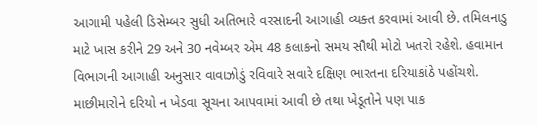આગામી પહેલી ડિસેમ્બર સુધી અતિભારે વરસાદની આગાહી વ્યક્ત કરવામાં આવી છે. તમિલનાડુ માટે ખાસ કરીને 29 અને 30 નવેમ્બર એમ 48 કલાકનો સમય સૌથી મોટો ખતરો રહેશે. હવામાન વિભાગની આગાહી અનુસાર વાવાઝોડું રવિવારે સવારે દક્ષિણ ભારતના દરિયાકાંઠે પહોંચશે. માછીમારોને દરિયો ન ખેડવા સૂચના આપવામાં આવી છે તથા ખેડૂતોને પણ પાક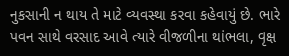નુકસાની ન થાય તે માટે વ્યવસ્થા કરવા કહેવાયું છે. ભારે પવન સાથે વરસાદ આવે ત્યારે વીજળીના થાંભલા, વૃક્ષ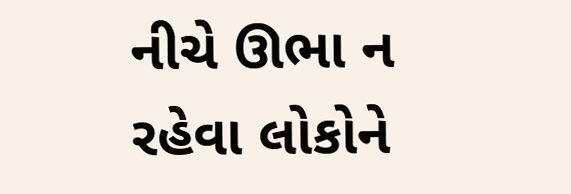નીચે ઊભા ન રહેવા લોકોને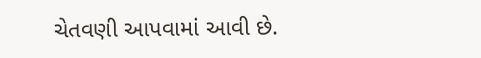ચેતવણી આપવામાં આવી છે.